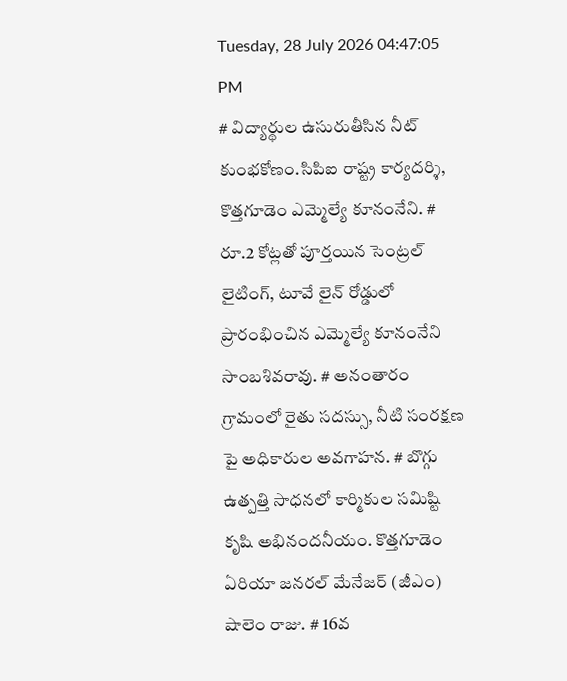Tuesday, 28 July 2026 04:47:05 PM
# విద్యార్థుల ఉసురుతీసిన నీట్ కుంభకోణం.సిపిఐ రాష్ట్ర కార్యదర్శి, కొత్తగూడెం ఎమ్మెల్యే కూనంనేని. # రూ.2 కోట్లతో పూర్తయిన సెంట్రల్ లైటింగ్, టూవే లైన్ రోడ్డులో ప్రారంభించిన ఎమ్మెల్యే కూనంనేని సాంబశివరావు. # అనంతారం గ్రామంలో రైతు సదస్సు, నీటి సంరక్షణ పై అధికారుల అవగాహన. # బొగ్గు ఉత్పత్తి సాధనలో కార్మికుల సమిష్టి కృషి అభినందనీయం. కొత్తగూడెం ఏరియా జనరల్ మేనేజర్ (జీఎం) షాలెం రాజు. # 16వ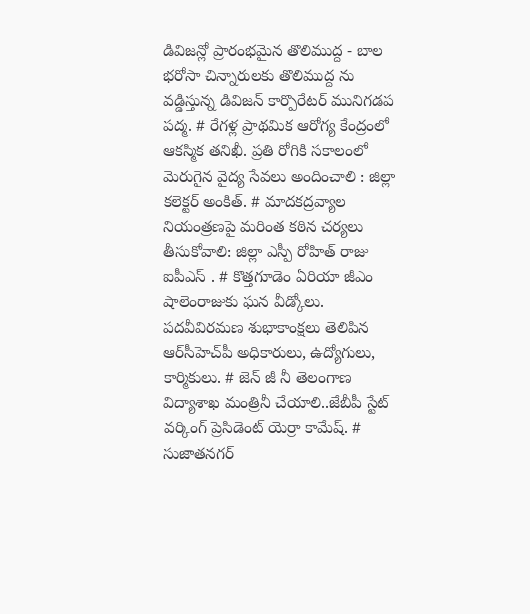డివిజన్లో ప్రారంభమైన తొలిముద్ద - బాల భరోసా చిన్నారులకు తొలిముద్ద ను వడ్డిస్తున్న డివిజన్ కార్పొరేటర్ మునిగడప పద్మ. # రేగళ్ల ప్రాథమిక ఆరోగ్య కేంద్రంలో ఆకస్మిక తనిఖీ. ప్రతి రోగికి సకాలంలో మెరుగైన వైద్య సేవలు అందించాలి : జిల్లా కలెక్టర్ అంకిత్. # మాదకద్రవ్యాల నియంత్రణపై మరింత కఠిన చర్యలు తీసుకోవాలి: జిల్లా ఎస్పీ రోహిత్ రాజు ఐపీఎస్ . # కొత్తగూడెం ఏరియా జీఎం షాలెంరాజుకు ఘన వీడ్కోలు. పదవీవిరమణ శుభాకాంక్షలు తెలిపిన ఆర్‌సీహెచ్‌పీ అధికారులు, ఉద్యోగులు, కార్మికులు. # జెన్ జీ నీ తెలంగాణ విద్యాశాఖ మంత్రినీ చేయాలి..జేబీపీ స్టేట్ వర్కింగ్ ప్రెసిడెంట్ యెర్రా కామేష్. # సుజాతనగర్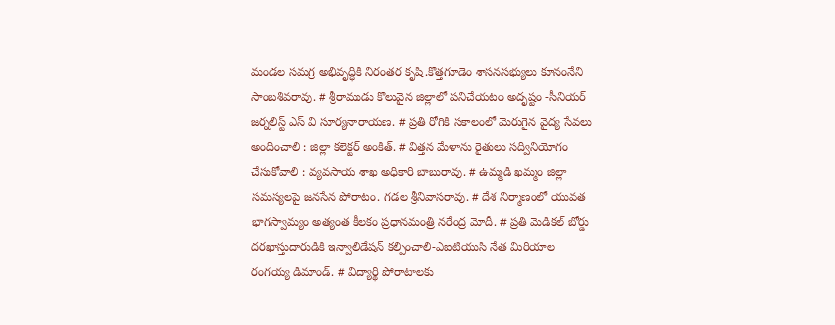మండల సమగ్ర అభివృద్ధికి నిరంతర కృషి.కొత్తగూడెం శాసనసభ్యులు కూనంనేని సాంబశివరావు. # శ్రీరాముడు కొలువైన జిల్లాలో పనిచేయటం అదృష్టం -సీనియర్ జర్నలిస్ట్ ఎస్ వి సూర్యనారాయణ. # ప్రతి రోగికి సకాలంలో మెరుగైన వైద్య సేవలు అందించాలి : జిల్లా కలెక్టర్ అంకిత్. # విత్తన మేళాను రైతులు సద్వినియోగం చేసుకోవాలి : వ్యవసాయ శాఖ అధికారి బాబురావు. # ఉమ్మడి ఖమ్మం జిల్లా సమస్యలపై జనసేన పోరాటం. గడల శ్రీనివాసరావు. # దేశ నిర్మాణంలో యువత భాగస్వామ్యం అత్యంత కీలకం ప్రధానమంత్రి నరేంద్ర మోదీ. # ప్రతి మెడికల్ బోర్డు దరఖాస్తుదారుడికి ఇన్వాలిడేషన్ కల్పించాలి-ఎఐటియుసి నేత మిరియాల రంగయ్య డిమాండ్. # విద్యార్థి పోరాటాలకు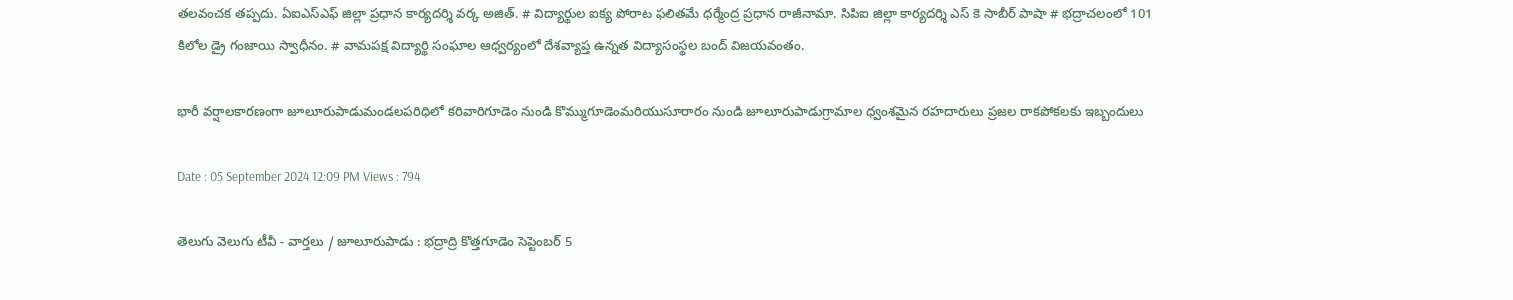తలవంచక తప్పదు. ఏఐఎస్ఎఫ్ జిల్లా ప్రధాన కార్యదర్శి వర్క అజిత్. # విద్యార్థుల ఐక్య పోరాట ఫలితమే ధర్మేంద్ర ప్రధాన రాజీనామా. సిపిఐ జిల్లా కార్యదర్శి ఎస్ కె సాబీర్ పాషా # భద్రాచలంలో 101 కిలోల డ్రై గంజాయి స్వాధీనం. # వామపక్ష విద్యార్థి సంఘాల ఆధ్వర్యంలో దేశవ్యాప్త ఉన్నత విద్యాసంస్థల బంద్ విజయవంతం.

భారీ వర్షాలకారణంగా జూలూరుపాడుమండలపరిధిలో కరివారిగూడెం నుండి కొమ్ముగూడెంమరియుసూరారం నుండి జూలూరుపాడుగ్రామాల ధ్వంశమైన రహదారులు ప్రజల రాకపోకలకు ఇబ్బందులు

Date : 05 September 2024 12:09 PM Views : 794

తెలుగు వెలుగు టీవీ - వార్తలు / జూలూరుపాడు : భద్రాద్రి కొత్తగూడెం సెప్టెంబర్ 5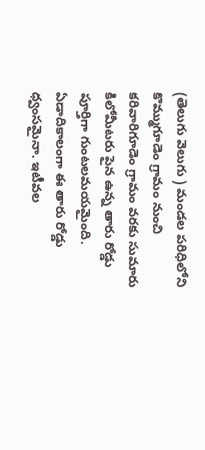(తెలుగు వెలుగు ) మండల పరిధిలోని కొమ్ముగూడెం గ్రామం నుంచి కరివారిగూడెం గ్రామం వరకు సుమారు కిలోమీటరు పైన ఉన్న తారు రోడ్డు పూర్తిగా గుంటలమయమైంది. ఏడాదికాలంగా ఈ తారు రోడ్డు ధ్వంసమైనా. ఇటీవల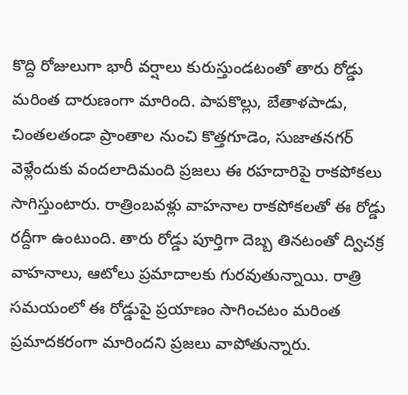కొద్ది రోజులుగా భారీ వర్షాలు కురుస్తుండటంతో తారు రోడ్డు మరింత దారుణంగా మారింది. పాపకొల్లు, బేతాళపాడు, చింతలతండా ప్రాంతాల నుంచి కొత్తగూడెం, సుజాతనగర్ వెళ్లేందుకు వందలాదిమంది ప్రజలు ఈ రహదారిపై రాకపోకలు సాగిస్తుంటారు. రాత్రింబవళ్లు వాహనాల రాకపోకలతో ఈ రోడ్డు రద్దీగా ఉంటుంది. తారు రోడ్డు పూర్తిగా దెబ్బ తినటంతో ద్విచక్ర వాహనాలు, ఆటోలు ప్రమాదాలకు గురవుతున్నాయి. రాత్రి సమయంలో ఈ రోడ్డుపై ప్రయాణం సాగించటం మరింత ప్రమాదకరంగా మారిందని ప్రజలు వాపోతున్నారు.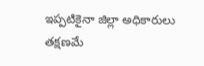ఇప్పటికైనా జిల్లా అధికారులు తక్షణమే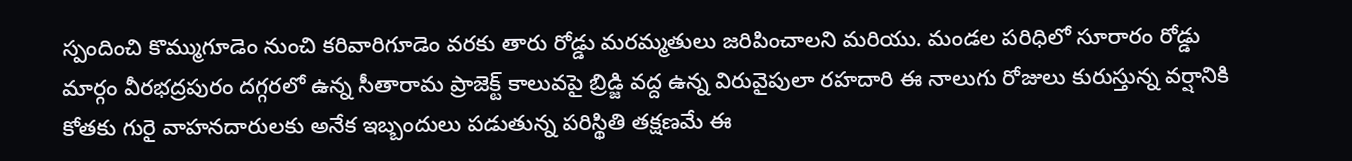స్పందించి కొమ్ముగూడెం నుంచి కరివారిగూడెం వరకు తారు రోడ్డు మరమ్మతులు జరిపించాలని మరియు. మండల పరిధిలో సూరారం రోడ్డు మార్గం వీరభద్రపురం దగ్గరలో ఉన్న సీతారామ ప్రాజెక్ట్ కాలువపై బ్రిడ్జి వద్ద ఉన్న విరువైపులా రహదారి ఈ నాలుగు రోజులు కురుస్తున్న వర్షానికి కోతకు గురై వాహనదారులకు అనేక ఇబ్బందులు పడుతున్న పరిస్థితి తక్షణమే ఈ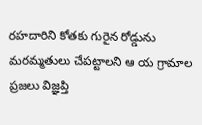రహదారిని కోతకు గురైన రోడ్డును మరమ్మతులు చేపట్టాలని ఆ య గ్రామాల ప్రజలు విజ్ఞప్తి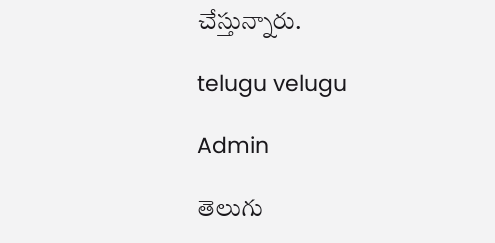చేస్తున్నారు.

telugu velugu

Admin

తెలుగు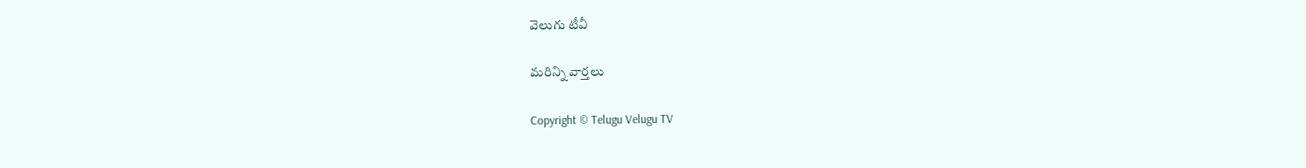వెలుగు టీవీ

మరిన్ని వార్తలు

Copyright © Telugu Velugu TV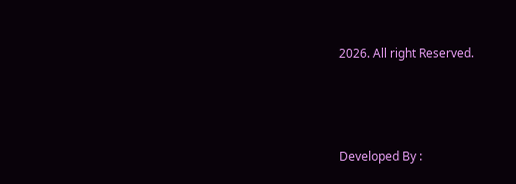2026. All right Reserved.



Developed By :